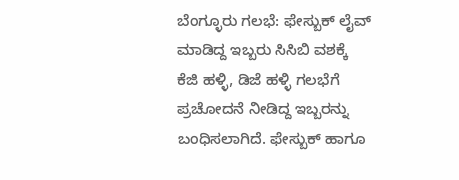ಬೆಂಗ್ಳೂರು ಗಲಭೆ: ಫೇಸ್ಬುಕ್ ಲೈವ್ ಮಾಡಿದ್ದ ಇಬ್ಬರು ಸಿಸಿಬಿ ವಶಕ್ಕೆ
ಕೆಜಿ ಹಳ್ಳಿ, ಡಿಜೆ ಹಳ್ಳಿ ಗಲಭೆಗೆ ಪ್ರಚೋದನೆ ನೀಡಿದ್ದ ಇಬ್ಬರನ್ನು ಬಂಧಿಸಲಾಗಿದೆ. ಫೇಸ್ಬುಕ್ ಹಾಗೂ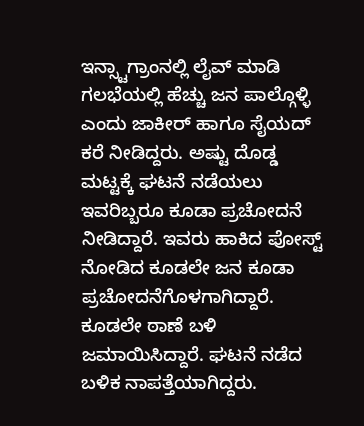ಇನ್ಸ್ಟಾಗ್ರಾಂನಲ್ಲಿ ಲೈವ್ ಮಾಡಿ ಗಲಭೆಯಲ್ಲಿ ಹೆಚ್ಚು ಜನ ಪಾಲ್ಗೊಳ್ಳಿ ಎಂದು ಜಾಕೀರ್ ಹಾಗೂ ಸೈಯದ್ ಕರೆ ನೀಡಿದ್ದರು. ಅಷ್ಟು ದೊಡ್ಡ ಮಟ್ಟಕ್ಕೆ ಘಟನೆ ನಡೆಯಲು ಇವರಿಬ್ಬರೂ ಕೂಡಾ ಪ್ರಚೋದನೆ ನೀಡಿದ್ದಾರೆ. ಇವರು ಹಾಕಿದ ಪೋಸ್ಟ್ ನೋಡಿದ ಕೂಡಲೇ ಜನ ಕೂಡಾ ಪ್ರಚೋದನೆಗೊಳಗಾಗಿದ್ದಾರೆ. ಕೂಡಲೇ ಠಾಣೆ ಬಳಿ ಜಮಾಯಿಸಿದ್ದಾರೆ. ಘಟನೆ ನಡೆದ ಬಳಿಕ ನಾಪತ್ತೆಯಾಗಿದ್ದರು.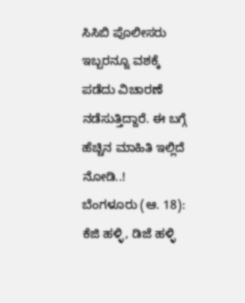ಸಿಸಿಬಿ ಪೊಲೀಸರು ಇಬ್ಬರನ್ನೂ ವಶಕ್ಕೆ ಪಡೆದು ವಿಚಾರಣೆ ನಡೆಸುತ್ತಿದ್ದಾರೆ. ಈ ಬಗ್ಗೆ ಹೆಚ್ಚಿನ ಮಾಹಿತಿ ಇಲ್ಲಿದೆ ನೋಡಿ..!
ಬೆಂಗಳೂರು (ಆ. 18): ಕೆಜಿ ಹಳ್ಳಿ, ಡಿಜೆ ಹಳ್ಳಿ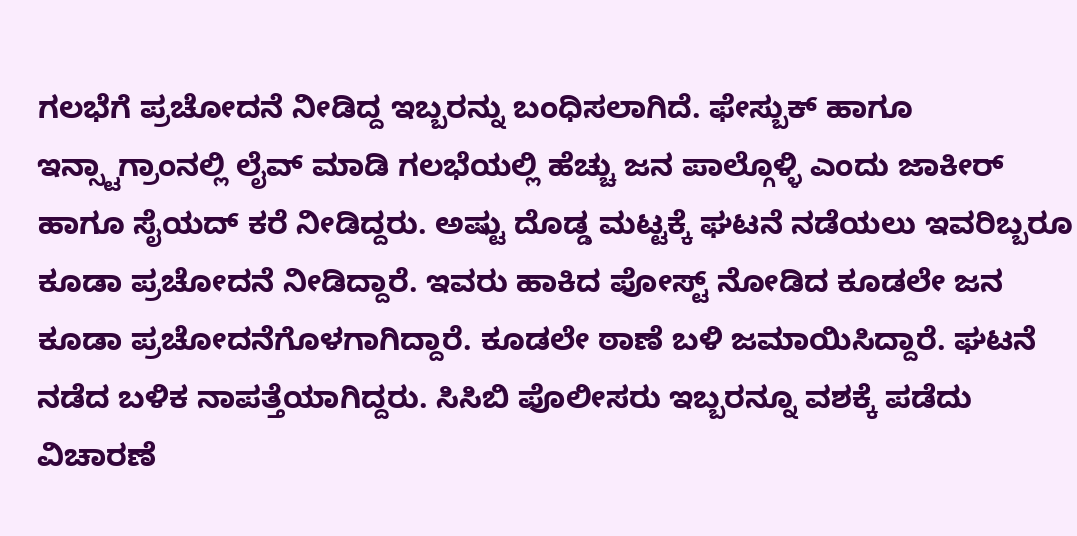ಗಲಭೆಗೆ ಪ್ರಚೋದನೆ ನೀಡಿದ್ದ ಇಬ್ಬರನ್ನು ಬಂಧಿಸಲಾಗಿದೆ. ಫೇಸ್ಬುಕ್ ಹಾಗೂ ಇನ್ಸ್ಟಾಗ್ರಾಂನಲ್ಲಿ ಲೈವ್ ಮಾಡಿ ಗಲಭೆಯಲ್ಲಿ ಹೆಚ್ಚು ಜನ ಪಾಲ್ಗೊಳ್ಳಿ ಎಂದು ಜಾಕೀರ್ ಹಾಗೂ ಸೈಯದ್ ಕರೆ ನೀಡಿದ್ದರು. ಅಷ್ಟು ದೊಡ್ಡ ಮಟ್ಟಕ್ಕೆ ಘಟನೆ ನಡೆಯಲು ಇವರಿಬ್ಬರೂ ಕೂಡಾ ಪ್ರಚೋದನೆ ನೀಡಿದ್ದಾರೆ. ಇವರು ಹಾಕಿದ ಪೋಸ್ಟ್ ನೋಡಿದ ಕೂಡಲೇ ಜನ ಕೂಡಾ ಪ್ರಚೋದನೆಗೊಳಗಾಗಿದ್ದಾರೆ. ಕೂಡಲೇ ಠಾಣೆ ಬಳಿ ಜಮಾಯಿಸಿದ್ದಾರೆ. ಘಟನೆ ನಡೆದ ಬಳಿಕ ನಾಪತ್ತೆಯಾಗಿದ್ದರು. ಸಿಸಿಬಿ ಪೊಲೀಸರು ಇಬ್ಬರನ್ನೂ ವಶಕ್ಕೆ ಪಡೆದು ವಿಚಾರಣೆ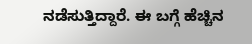ನಡೆಸುತ್ತಿದ್ದಾರೆ. ಈ ಬಗ್ಗೆ ಹೆಚ್ಚಿನ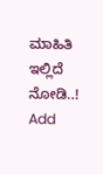ಮಾಹಿತಿ ಇಲ್ಲಿದೆ ನೋಡಿ..!
Add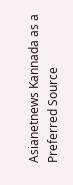Asianetnews Kannada as a Preferred Source